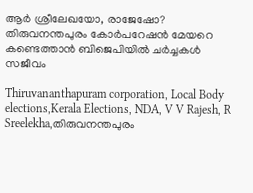ആർ ശ്രീലേഖയോ, രാജേഷോ? തിരുവനന്തപുരം കോർപറേഷൻ മേയറെ കണ്ടെത്താൻ ബിജെപിയിൽ ചർച്ചകൾ സജീവം

Thiruvananthapuram corporation, Local Body elections,Kerala Elections, NDA, V V Rajesh, R Sreelekha,തിരുവനന്തപുരം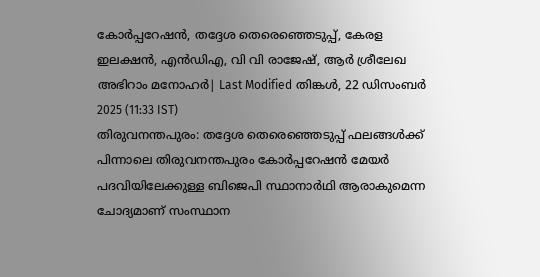കോർപ്പറേഷൻ, തദ്ദേശ തെരെഞ്ഞെടുപ്പ്, കേരള ഇലക്ഷൻ, എൻഡിഎ, വി വി രാജേഷ്, ആർ ശ്രീലേഖ
അഭിറാം മനോഹർ| Last Modified തിങ്കള്‍, 22 ഡിസം‌ബര്‍ 2025 (11:33 IST)
തിരുവനന്തപുരം: തദ്ദേശ തെരെഞ്ഞെടുപ്പ് ഫലങ്ങള്‍ക്ക് പിന്നാലെ തിരുവനന്തപുരം കോര്‍പ്പറേഷന്‍ മേയര്‍ പദവിയിലേക്കുള്ള ബിജെപി സ്ഥാനാര്‍ഥി ആരാകുമെന്ന ചോദ്യമാണ് സംസ്ഥാന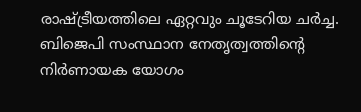രാഷ്ട്രീയത്തിലെ ഏറ്റവും ചൂടേറിയ ചര്‍ച്ച. ബിജെപി സംസ്ഥാന നേതൃത്വത്തിന്റെ നിര്‍ണായക യോഗം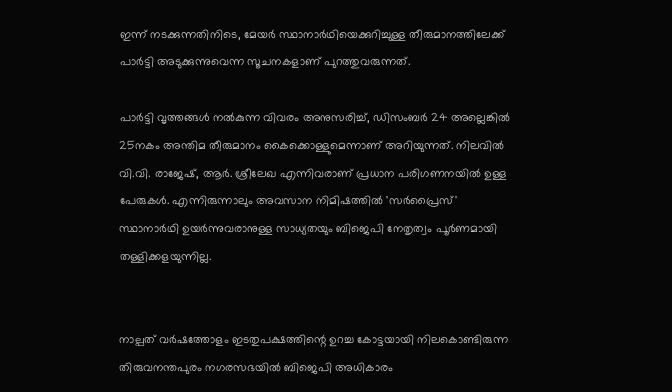ഇന്ന് നടക്കുന്നതിനിടെ, മേയര്‍ സ്ഥാനാര്‍ഥിയെക്കുറിച്ചുള്ള തീരുമാനത്തിലേക്ക് പാര്‍ട്ടി അടുക്കുന്നുവെന്ന സൂചനകളാണ് പുറത്തുവരുന്നത്.

പാര്‍ട്ടി വൃത്തങ്ങള്‍ നല്‍കുന്ന വിവരം അനുസരിച്ച്, ഡിസംബര്‍ 24 അല്ലെങ്കില്‍ 25നകം അന്തിമ തീരുമാനം കൈക്കൊള്ളുമെന്നാണ് അറിയുന്നത്. നിലവില്‍ വി.വി. രാജേഷ്, ആര്‍. ശ്രീലേഖ എന്നിവരാണ് പ്രധാന പരിഗണനയില്‍ ഉള്ള പേരുകള്‍. എന്നിരുന്നാലും അവസാന നിമിഷത്തില്‍ 'സര്‍പ്രൈസ്' സ്ഥാനാര്‍ഥി ഉയര്‍ന്നുവരാനുള്ള സാധ്യതയും ബിജെപി നേതൃത്വം പൂര്‍ണമായി തള്ളിക്കളയുന്നില്ല.


നാല്പത് വര്‍ഷത്തോളം ഇടതുപക്ഷത്തിന്റെ ഉറച്ച കോട്ടയായി നിലകൊണ്ടിരുന്ന തിരുവനന്തപുരം നഗരസഭയില്‍ ബിജെപി അധികാരം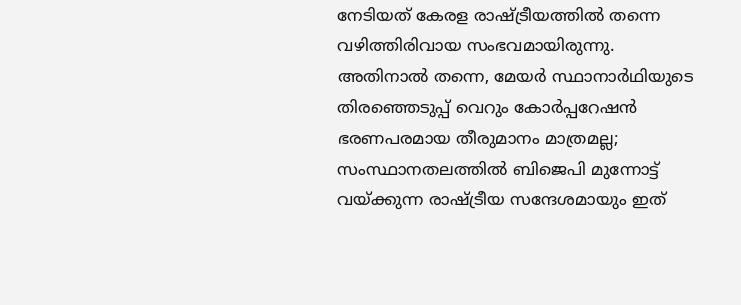നേടിയത് കേരള രാഷ്ട്രീയത്തില്‍ തന്നെ വഴിത്തിരിവായ സംഭവമായിരുന്നു. അതിനാല്‍ തന്നെ, മേയര്‍ സ്ഥാനാര്‍ഥിയുടെ തിരഞ്ഞെടുപ്പ് വെറും കോര്‍പ്പറേഷന്‍ ഭരണപരമായ തീരുമാനം മാത്രമല്ല; സംസ്ഥാനതലത്തില്‍ ബിജെപി മുന്നോട്ട് വയ്ക്കുന്ന രാഷ്ട്രീയ സന്ദേശമായും ഇത്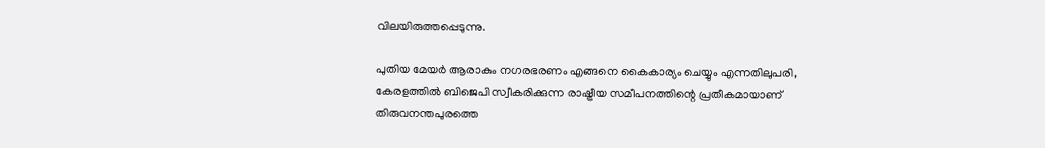വിലയിരുത്തപ്പെടുന്നു.

പുതിയ മേയര്‍ ആരാകും നഗരഭരണം എങ്ങനെ കൈകാര്യം ചെയ്യും എന്നതിലുപരി, കേരളത്തില്‍ ബിജെപി സ്വീകരിക്കുന്ന രാഷ്ട്രീയ സമീപനത്തിന്റെ പ്രതീകമായാണ് തിരുവനന്തപുരത്തെ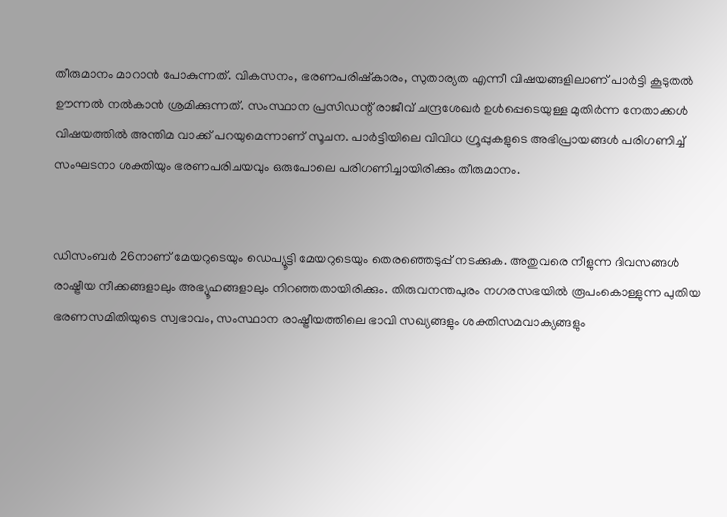തീരുമാനം മാറാന്‍ പോകുന്നത്. വികസനം, ഭരണപരിഷ്‌കാരം, സുതാര്യത എന്നീ വിഷയങ്ങളിലാണ് പാര്‍ട്ടി കൂടുതല്‍ ഊന്നല്‍ നല്‍കാന്‍ ശ്രമിക്കുന്നത്. സംസ്ഥാന പ്രസിഡന്റ് രാജീവ് ചന്ദ്രശേഖര്‍ ഉള്‍പ്പെടെയുള്ള മുതിര്‍ന്ന നേതാക്കള്‍ വിഷയത്തില്‍ അന്തിമ വാക്ക് പറയുമെന്നാണ് സൂചന. പാര്‍ട്ടിയിലെ വിവിധ ഗ്രൂപ്പുകളുടെ അഭിപ്രായങ്ങള്‍ പരിഗണിച്ച് സംഘടനാ ശക്തിയും ഭരണപരിചയവും ഒരുപോലെ പരിഗണിച്ചായിരിക്കും തീരുമാനം.


ഡിസംബര്‍ 26നാണ് മേയറുടെയും ഡെപ്യൂട്ടി മേയറുടെയും തെരഞ്ഞെടുപ്പ് നടക്കുക. അതുവരെ നീളുന്ന ദിവസങ്ങള്‍ രാഷ്ട്രീയ നീക്കങ്ങളാലും അഭ്യൂഹങ്ങളാലും നിറഞ്ഞതായിരിക്കും. തിരുവനന്തപുരം നഗരസഭയില്‍ രൂപംകൊള്ളുന്ന പുതിയ ഭരണസമിതിയുടെ സ്വഭാവം, സംസ്ഥാന രാഷ്ട്രീയത്തിലെ ഭാവി സഖ്യങ്ങളും ശക്തിസമവാക്യങ്ങളും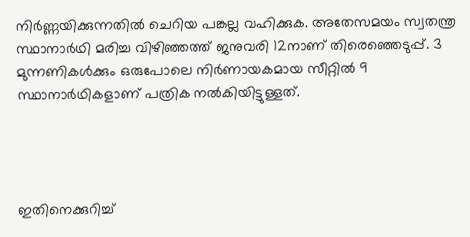നിര്‍ണ്ണയിക്കുന്നതില്‍ ചെറിയ പങ്കല്ല വഹിക്കുക. അതേസമയം സ്വതന്ത്ര സ്ഥാനാര്‍ഥി മരിച്ച വിഴിഞ്ഞത്ത് ജനുവരി 12നാണ് തിരെഞ്ഞെടുപ്പ്. 3 മുന്നണികള്‍ക്കും ഒരുപോലെ നിര്‍ണായകമായ സീറ്റില്‍ 9 സ്ഥാനാര്‍ഥികളാണ് പത്രിക നല്‍കിയിട്ടുള്ളത്.




ഇതിനെക്കുറിച്ച്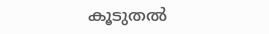കൂടുതല്‍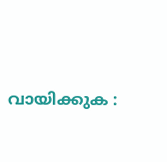വായിക്കുക :